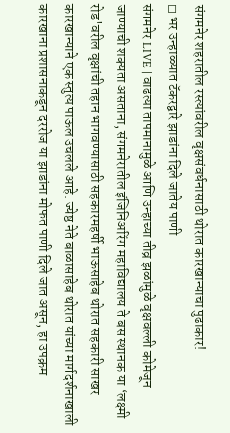संगमनेर शहरातील रस्त्यांवरील वृक्षसंवर्धनासाठी थोरात कारखान्याचा पुढाकार!
◻ भर उन्हाळ्यात टॅकरद्वारे झाडांना दिले जातेय पाणी
संगमनेर LIVE | वाढत्या तापमानामुळे आणि उन्हाच्या तीव्र झळांमुळे वृक्षवल्ली कोमेजून जाण्याची शक्यता असताना, संगमनेरातील इंजिनिअरिंग महाविद्यालय ते बस स्थानक या ‘लक्ष्मी रोड'वरील वृक्षांची तहान भागवण्यासाठी सहकारमहर्षी भाऊसाहेब थोरात सहकारी साखर कारखान्याने एक स्तुत्य पाऊल उचलले आहे. ज्येष्ठ नेते बाळासाहेब थोरात यांच्या मार्गदर्शनाखाली कारखाना प्रशासनाकडून दररोज या झाडांना मोफत पाणी दिले जात असून, हा उपक्रम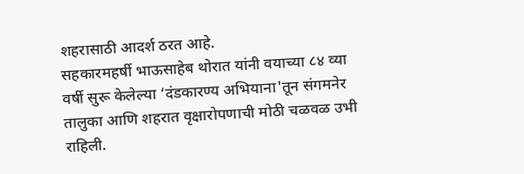शहरासाठी आदर्श ठरत आहे.
सहकारमहर्षी भाऊसाहेब थोरात यांनी वयाच्या ८४ व्या वर्षी सुरू केलेल्या ‘दंडकारण्य अभियाना'तून संगमनेर तालुका आणि शहरात वृक्षारोपणाची मोठी चळवळ उभी राहिली.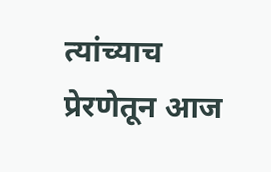त्यांच्याच प्रेरणेतून आज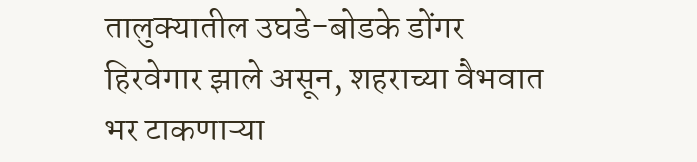तालुक्यातील उघडे-बोडके डोंगर हिरवेगार झाले असून, शहराच्या वैभवात भर टाकणाऱ्या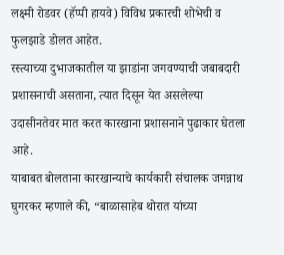लक्ष्मी रोडवर (हॅप्पी हायवे) विविध प्रकारची शोभेची व फुलझाडे डोलत आहेत.
रस्त्याच्या दुभाजकातील या झाडांना जगवण्याची जबाबदारी प्रशासनाची असताना, त्यात दिसून येत असलेल्या उदासीनतेवर मात करत कारखाना प्रशासनाने पुढाकार घेतला आहे.
याबाबत बोलताना कारखान्याचे कार्यकारी संचालक जगन्नाथ घुगरकर म्हणाले की, “बाळासाहेब थोरात यांच्या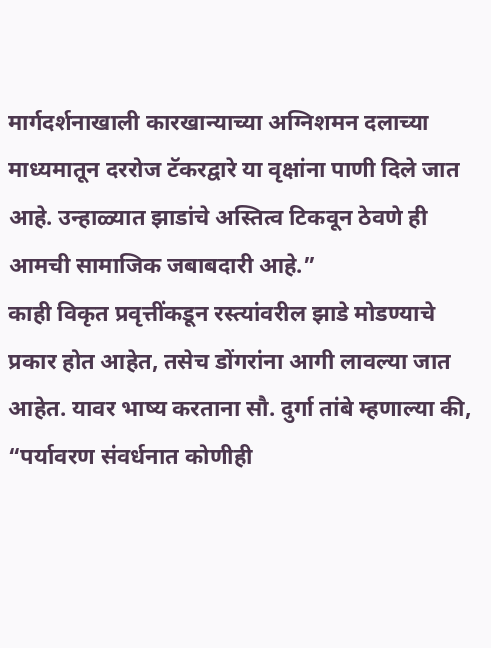मार्गदर्शनाखाली कारखान्याच्या अग्निशमन दलाच्या माध्यमातून दररोज टॅकरद्वारे या वृक्षांना पाणी दिले जात आहे. उन्हाळ्यात झाडांचे अस्तित्व टिकवून ठेवणे ही आमची सामाजिक जबाबदारी आहे.”
काही विकृत प्रवृत्तींकडून रस्त्यांवरील झाडे मोडण्याचे प्रकार होत आहेत, तसेच डोंगरांना आगी लावल्या जात आहेत. यावर भाष्य करताना सौ. दुर्गा तांबे म्हणाल्या की, “पर्यावरण संवर्धनात कोणीही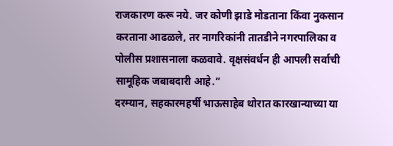राजकारण करू नये. जर कोणी झाडे मोडताना किंवा नुकसान करताना आढळले, तर नागरिकांनी तातडीने नगरपालिका व पोलीस प्रशासनाला कळवावे. वृक्षसंवर्धन ही आपली सर्वाची सामूहिक जबाबदारी आहे.”
दरम्यान, सहकारमहर्षी भाऊसाहेब थोरात कारखान्याच्या या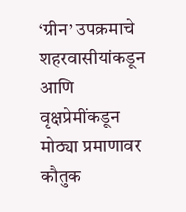‘ग्रीन’ उपक्रमाचे शहरवासीयांकडून आणि वृक्षप्रेमींकडून मोठ्या प्रमाणावर कौतुक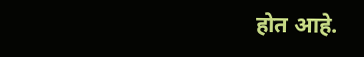होत आहे.